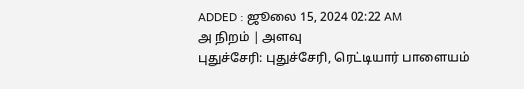ADDED : ஜூலை 15, 2024 02:22 AM
அ நிறம் | அளவு
புதுச்சேரி: புதுச்சேரி, ரெட்டியார் பாளையம்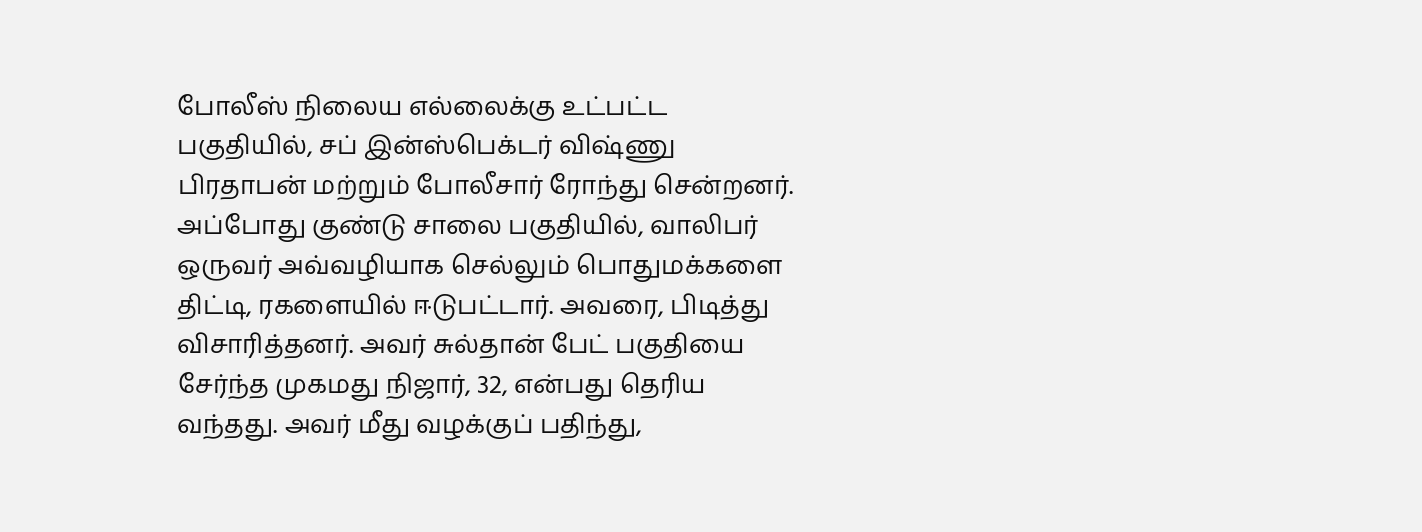போலீஸ் நிலைய எல்லைக்கு உட்பட்ட பகுதியில், சப் இன்ஸ்பெக்டர் விஷ்ணு பிரதாபன் மற்றும் போலீசார் ரோந்து சென்றனர்.
அப்போது குண்டு சாலை பகுதியில், வாலிபர் ஒருவர் அவ்வழியாக செல்லும் பொதுமக்களை திட்டி, ரகளையில் ஈடுபட்டார். அவரை, பிடித்து விசாரித்தனர். அவர் சுல்தான் பேட் பகுதியை சேர்ந்த முகமது நிஜார், 32, என்பது தெரிய வந்தது. அவர் மீது வழக்குப் பதிந்து,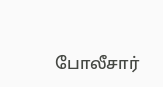போலீசார்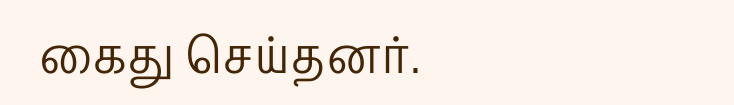கைது செய்தனர்.